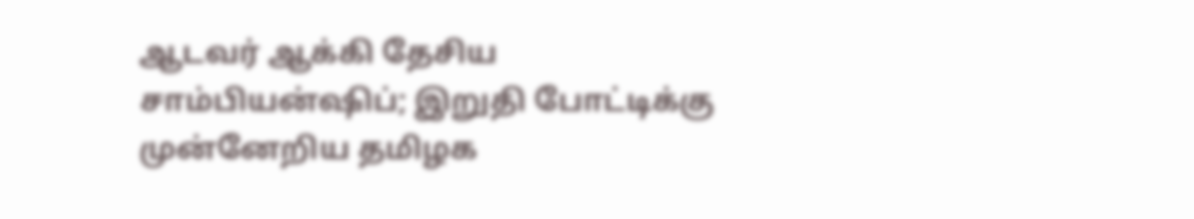ஆடவர் ஆக்கி தேசிய சாம்பியன்ஷிப்; இறுதி போட்டிக்கு முன்னேறிய தமிழக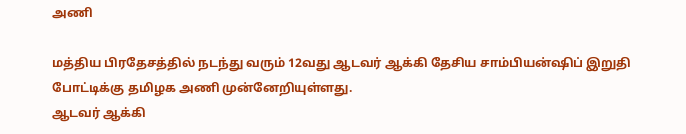அணி

மத்திய பிரதேசத்தில் நடந்து வரும் 12வது ஆடவர் ஆக்கி தேசிய சாம்பியன்ஷிப் இறுதி போட்டிக்கு தமிழக அணி முன்னேறியுள்ளது.
ஆடவர் ஆக்கி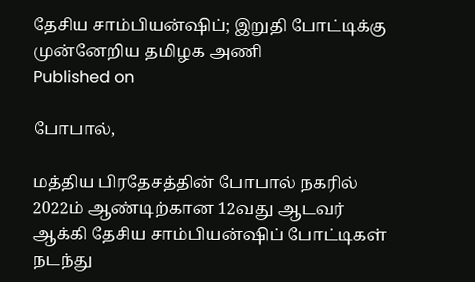தேசிய சாம்பியன்ஷிப்; இறுதி போட்டிக்கு முன்னேறிய தமிழக அணி
Published on

போபால்,

மத்திய பிரதேசத்தின் போபால் நகரில் 2022ம் ஆண்டிற்கான 12வது ஆடவர் ஆக்கி தேசிய சாம்பியன்ஷிப் போட்டிகள் நடந்து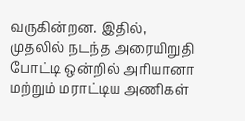வருகின்றன. இதில், முதலில் நடந்த அரையிறுதி போட்டி ஒன்றில் அரியானா மற்றும் மராட்டிய அணிகள்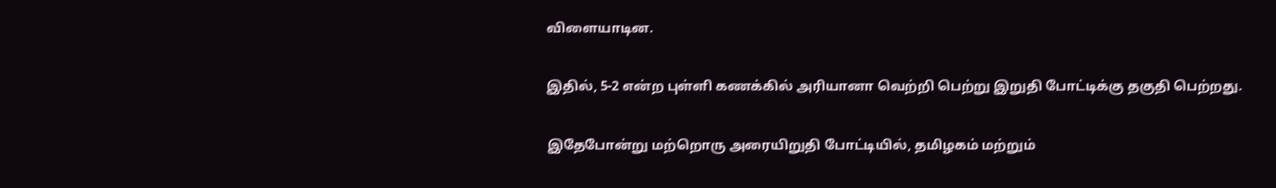விளையாடின.

இதில், 5-2 என்ற புள்ளி கணக்கில் அரியானா வெற்றி பெற்று இறுதி போட்டிக்கு தகுதி பெற்றது.

இதேபோன்று மற்றொரு அரையிறுதி போட்டியில், தமிழகம் மற்றும்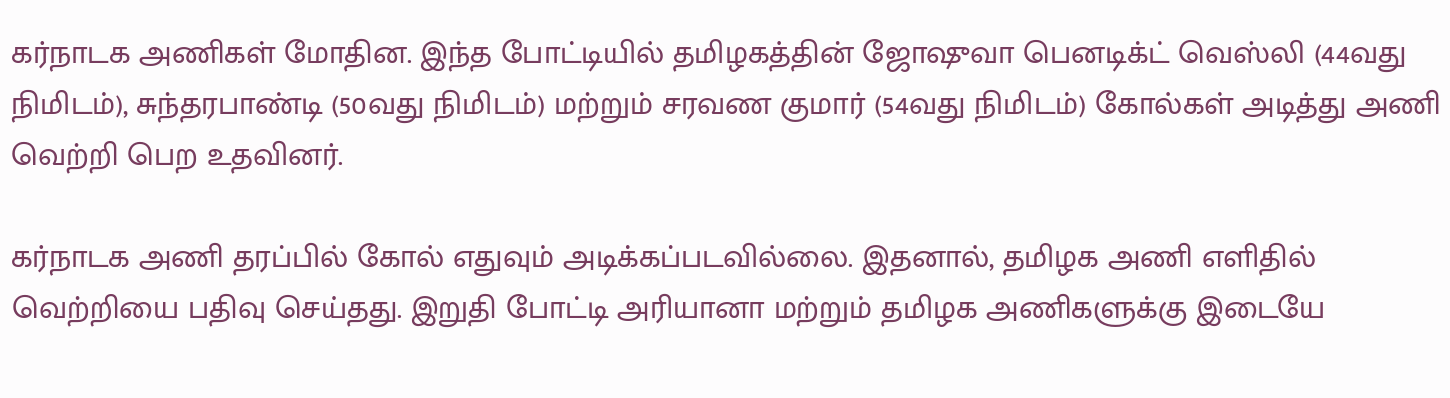கர்நாடக அணிகள் மோதின. இந்த போட்டியில் தமிழகத்தின் ஜோஷுவா பெனடிக்ட் வெஸ்லி (44வது நிமிடம்), சுந்தரபாண்டி (50வது நிமிடம்) மற்றும் சரவண குமார் (54வது நிமிடம்) கோல்கள் அடித்து அணி வெற்றி பெற உதவினர்.

கர்நாடக அணி தரப்பில் கோல் எதுவும் அடிக்கப்படவில்லை. இதனால், தமிழக அணி எளிதில் வெற்றியை பதிவு செய்தது. இறுதி போட்டி அரியானா மற்றும் தமிழக அணிகளுக்கு இடையே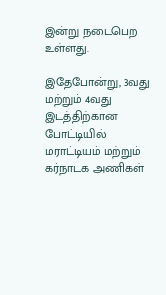இன்று நடைபெற உள்ளது.

இதேபோன்று, 3வது மற்றும் 4வது இடத்திற்கான போட்டியில் மராட்டியம் மற்றும் கர்நாடக அணிகள்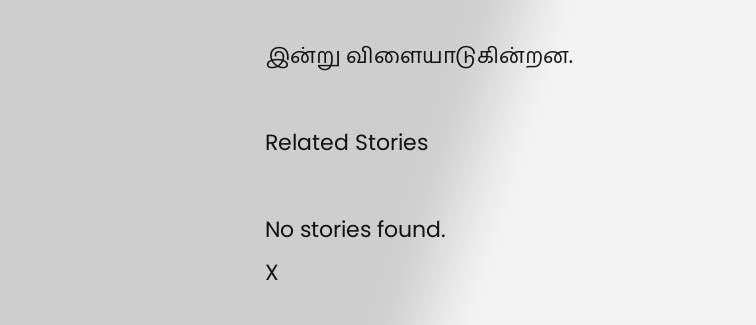இன்று விளையாடுகின்றன.

Related Stories

No stories found.
X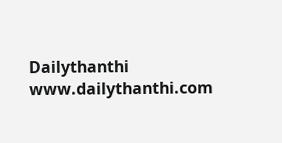Dailythanthi
www.dailythanthi.com